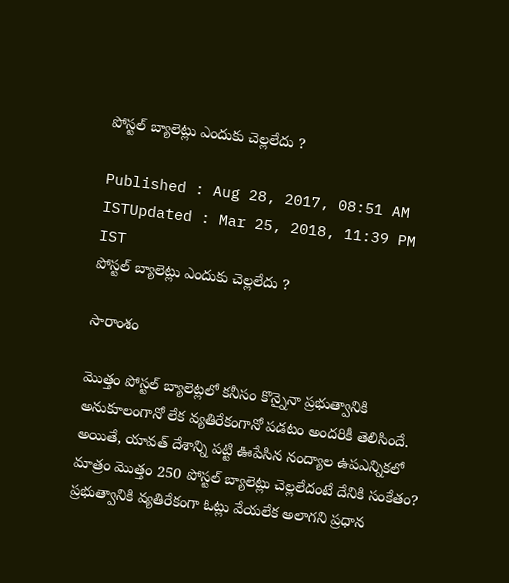పోస్టల్ బ్యాలెట్లు ఎందుకు చెల్లలేదు ?

Published : Aug 28, 2017, 08:51 AM ISTUpdated : Mar 25, 2018, 11:39 PM IST
పోస్టల్ బ్యాలెట్లు ఎందుకు చెల్లలేదు ?

సారాంశం

మొత్తం పోస్టల్ బ్యాలెట్లలో కనీసం కొన్నైనా ప్రభుత్వానికి అనుకూలంగానో లేక వ్యతిరేకంగానో పడటం అందరికీ తెలిసిందే. అయితే, యావత్ దేశాన్ని పట్టి ఊపేసిన నంద్యాల ఉపఎన్నికలో మాత్రం మొత్తం 250 పోస్టల్ బ్యాలెట్లు చెల్లలేదంటే దేనికి సంకేతం? ప్రభుత్వానికి వ్యతిరేకంగా ఓట్లు వేయలేక అలాగని ప్రధాన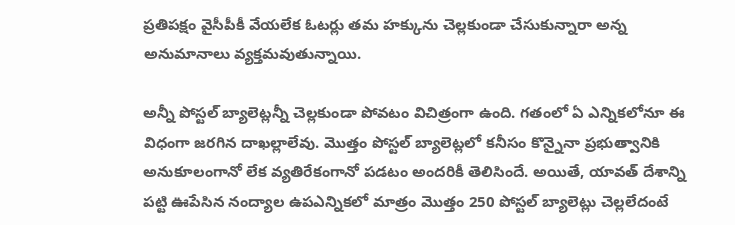ప్రతిపక్షం వైసీపీకీ వేయలేక ఓటర్లు తమ హక్కును చెల్లకుండా చేసుకున్నారా అన్న అనుమానాలు వ్యక్తమవుతున్నాయి.

అన్నీ పోస్టల్ బ్యాలెట్లన్నీ చెల్లకుండా పోవటం విచిత్రంగా ఉంది. గతంలో ఏ ఎన్నికలోనూ ఈ విధంగా జరగిన దాఖల్లాలేవు. మొత్తం పోస్టల్ బ్యాలెట్లలో కనీసం కొన్నైనా ప్రభుత్వానికి అనుకూలంగానో లేక వ్యతిరేకంగానో పడటం అందరికీ తెలిసిందే. అయితే, యావత్ దేశాన్ని పట్టి ఊపేసిన నంద్యాల ఉపఎన్నికలో మాత్రం మొత్తం 250 పోస్టల్ బ్యాలెట్లు చెల్లలేదంటే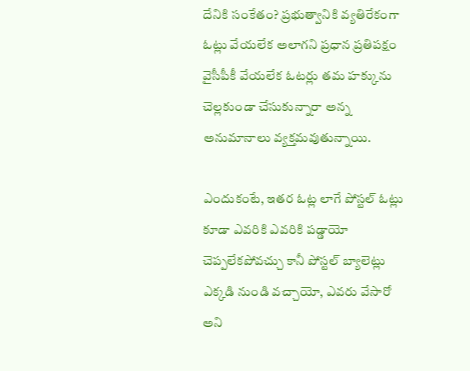దేనికి సంకేతం? ప్రభుత్వానికి వ్యతిరేకంగా ఓట్లు వేయలేక అలాగని ప్రధాన ప్రతిపక్షం వైసీపీకీ వేయలేక ఓటర్లు తమ హక్కును చెల్లకుండా చేసుకున్నారా అన్న అనుమానాలు వ్యక్తమవుతున్నాయి.

ఎందుకంటే, ఇతర ఓట్ల లాగే పోస్టల్ ఓట్లు కూడా ఎవరికి ఎవరికి పడ్డాయో చెప్పలేకపోవచ్చు కానీ పోస్టల్ బ్యాలెట్లు ఎక్కడి నుండి వచ్చాయో, ఎవరు వేసారో అని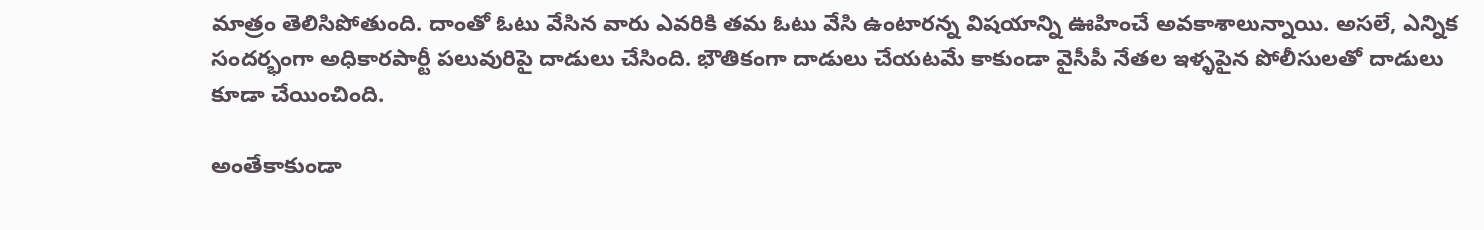మాత్రం తెలిసిపోతుంది. దాంతో ఓటు వేసిన వారు ఎవరికి తమ ఓటు వేసి ఉంటారన్న విషయాన్ని ఊహించే అవకాశాలున్నాయి. అసలే, ఎన్నిక సందర్భంగా అధికారపార్టీ పలువురిపై దాడులు చేసింది. భౌతికంగా దాడులు చేయటమే కాకుండా వైసీపీ నేతల ఇళ్ళపైన పోలీసులతో దాడులు కూడా చేయించింది.

అంతేకాకుండా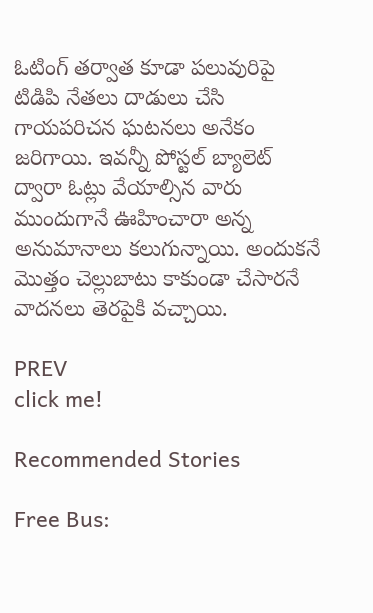ఓటింగ్ తర్వాత కూడా పలువురిపై టిడిపి నేతలు దాడులు చేసి గాయపరిచన ఘటనలు అనేకం జరిగాయి. ఇవన్నీ పోస్టల్ బ్యాలెట్ ద్వారా ఓట్లు వేయాల్సిన వారు ముందుగానే ఊహించారా అన్న అనుమానాలు కలుగున్నాయి. అందుకనే మొత్తం చెల్లుబాటు కాకుండా చేసారనే వాదనలు తెరపైకి వచ్చాయి.

PREV
click me!

Recommended Stories

Free Bus: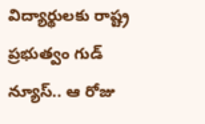విద్యార్థుల‌కు రాష్ట్ర ప్ర‌భుత్వం గుడ్ న్యూస్‌.. ఆ రోజు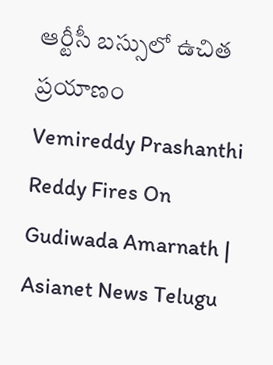ఆర్టీసీ బ‌స్సులో ఉచిత ప్ర‌యాణం
Vemireddy Prashanthi Reddy Fires On Gudiwada Amarnath | Asianet News Telugu